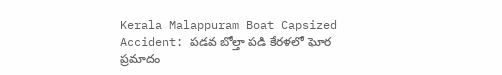Kerala Malappuram Boat Capsized Accident: పడవ బోల్తా పడి కేరళలో ఘోర ప్రమాదం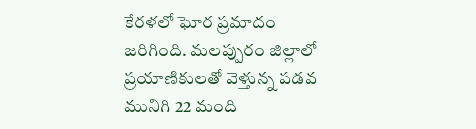కేరళలో ఘోర ప్రమాదం జరిగింది. మలప్పురం జిల్లాలో ప్రయాణికులతో వెళ్తున్న పడవ మునిగి 22 మంది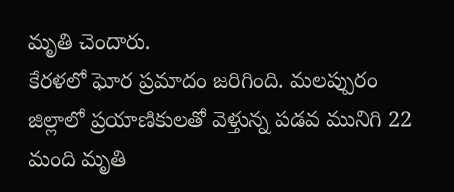మృతి చెందారు.
కేరళలో ఘోర ప్రమాదం జరిగింది. మలప్పురం జిల్లాలో ప్రయాణికులతో వెళ్తున్న పడవ మునిగి 22 మంది మృతి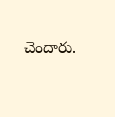చెందారు.